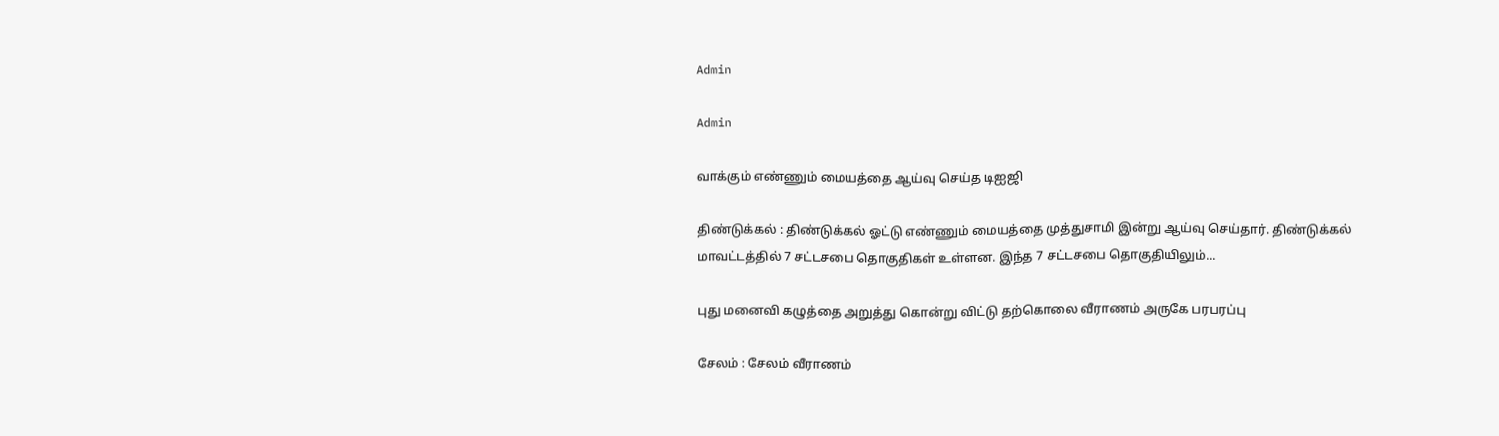Admin

Admin

வாக்கும் எண்ணும் மையத்தை ஆய்வு செய்த டிஐஜி

திண்டுக்கல் : திண்டுக்கல் ஓட்டு எண்ணும் மையத்தை முத்துசாமி இன்று ஆய்வு செய்தார். திண்டுக்கல் மாவட்டத்தில் 7 சட்டசபை தொகுதிகள் உள்ளன. இந்த 7 சட்டசபை தொகுதியிலும்...

புது மனைவி கழுத்தை அறுத்து கொன்று விட்டு தற்கொலை வீராணம் அருகே பரபரப்பு

சேலம் : சேலம் வீராணம்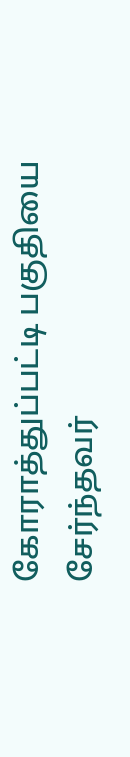கோராத்துப்பட்டி பகுதியை சேர்ந்தவர்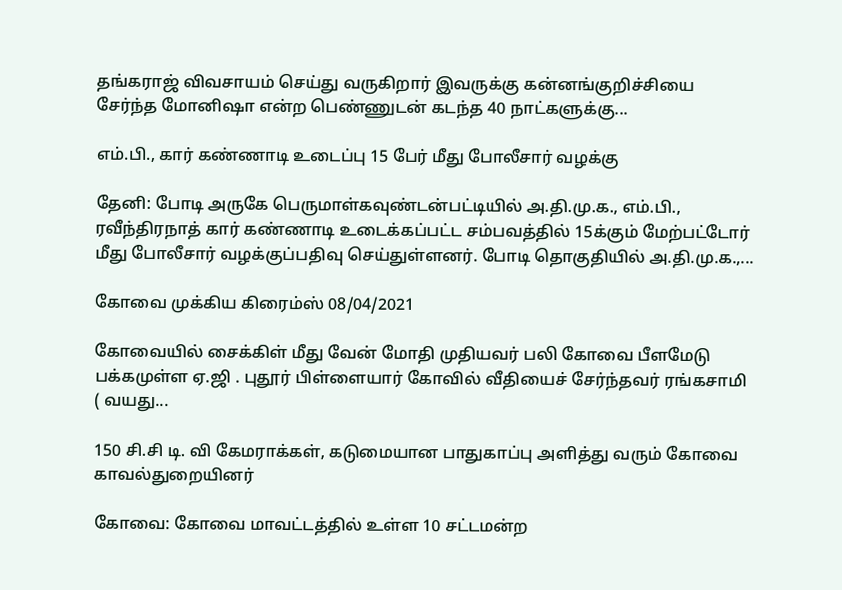தங்கராஜ் விவசாயம் செய்து வருகிறார் இவருக்கு கன்னங்குறிச்சியை சேர்ந்த மோனிஷா என்ற பெண்ணுடன் கடந்த 40 நாட்களுக்கு...

எம்.பி., கார் கண்ணாடி உடைப்பு 15 பேர் மீது போலீசார் வழக்கு

தேனி: போடி அருகே பெருமாள்கவுண்டன்பட்டியில் அ.தி.மு.க., எம்.பி., ரவீந்திரநாத் கார் கண்ணாடி உடைக்கப்பட்ட சம்பவத்தில் 15க்கும் மேற்பட்டோர் மீது போலீசார் வழக்குப்பதிவு செய்துள்ளனர். போடி தொகுதியில் அ.தி.மு.க.,...

கோவை முக்கிய கிரைம்ஸ் 08/04/2021

கோவையில் சைக்கிள் மீது வேன் மோதி முதியவர் பலி கோவை பீளமேடு பக்கமுள்ள ஏ.ஜி . புதூர் பிள்ளையார் கோவில் வீதியைச் சேர்ந்தவர் ரங்கசாமி ( வயது...

150 சி.சி டி. வி கேமராக்கள், கடுமையான பாதுகாப்பு அளித்து வரும் கோவை காவல்துறையினர்

கோவை: கோவை மாவட்டத்தில் உள்ள 10 சட்டமன்ற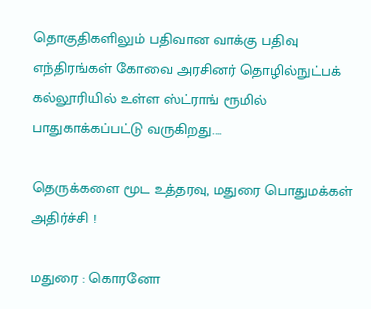தொகுதிகளிலும் பதிவான வாக்கு பதிவு எந்திரங்கள் கோவை அரசினர் தொழில்நுட்பக் கல்லூரியில் உள்ள ஸ்ட்ராங் ரூமில் பாதுகாக்கப்பட்டு வருகிறது....

தெருக்களை மூட உத்தரவு, மதுரை பொதுமக்கள் அதிர்ச்சி !

மதுரை : கொரனோ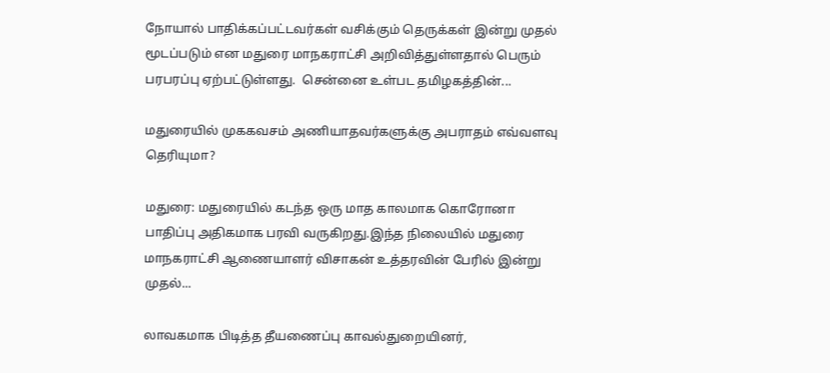நோயால் பாதிக்கப்பட்டவர்கள் வசிக்கும் தெருக்கள் இன்று முதல் மூடப்படும் என மதுரை மாநகராட்சி அறிவித்துள்ளதால் பெரும் பரபரப்பு ஏற்பட்டுள்ளது.  சென்னை உள்பட தமிழகத்தின்...

மதுரையில் முககவசம் அணியாதவர்களுக்கு அபராதம் எவ்வளவு தெரியுமா?

மதுரை: மதுரையில் கடந்த ஒரு மாத காலமாக கொரோனா பாதிப்பு அதிகமாக பரவி வருகிறது.இந்த நிலையில் மதுரை மாநகராட்சி ஆணையாளர் விசாகன் உத்தரவின் பேரில் இன்று முதல்...

லாவகமாக பிடித்த தீயணைப்பு காவல்துறையினர்,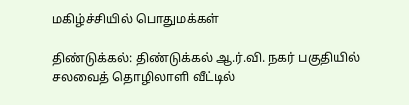மகிழ்ச்சியில் பொதுமக்கள்

திண்டுக்கல்: திண்டுக்கல் ஆ.ர்.வி. நகர் பகுதியில் சலவைத் தொழிலாளி வீட்டில்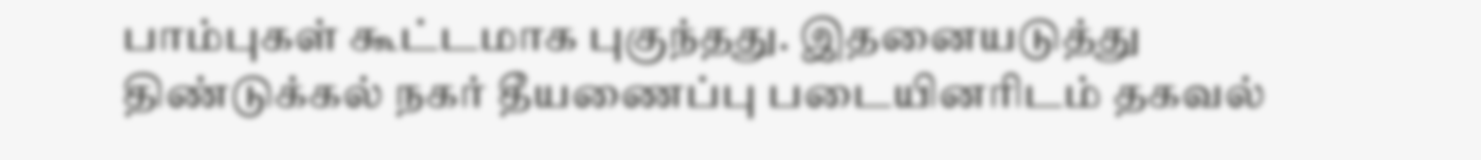பாம்புகள் கூட்டமாக புகுந்தது. இதனையடுத்து திண்டுக்கல் நகர் தீயணைப்பு படையினரிடம் தகவல்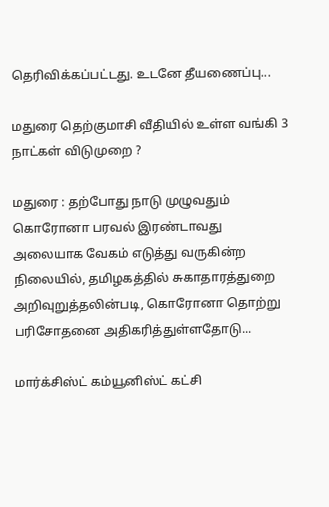தெரிவிக்கப்பட்டது. உடனே தீயணைப்பு...

மதுரை தெற்குமாசி வீதியில் உள்ள வங்கி 3 நாட்கள் விடுமுறை ?

மதுரை : தற்போது நாடு முழுவதும் கொரோனா பரவல் இரண்டாவது அலையாக வேகம் எடுத்து வருகின்ற நிலையில், தமிழகத்தில் சுகாதாரத்துறை அறிவுறுத்தலின்படி, கொரோனா தொற்று பரிசோதனை அதிகரித்துள்ளதோடு...

மார்க்சிஸ்ட் கம்யூனிஸ்ட் கட்சி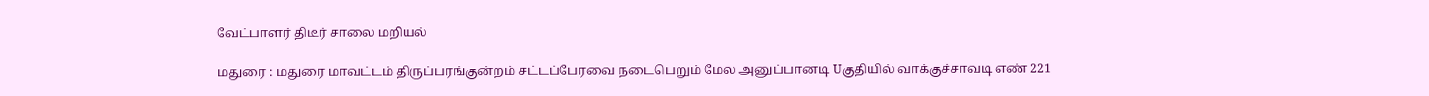வேட்பாளர் திடீர் சாலை மறியல்

மதுரை : மதுரை மாவட்டம் திருப்பரங்குன்றம் சட்டப்பேரவை நடைபெறும் மேல அனுப்பானடி Uகுதியில் வாக்குச்சாவடி எண் 221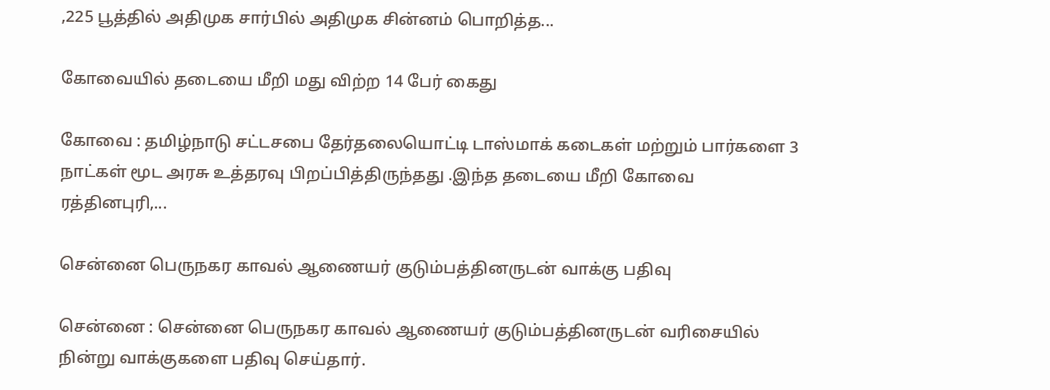,225 பூத்தில் அதிமுக சார்பில் அதிமுக சின்னம் பொறித்த...

கோவையில் தடையை மீறி மது விற்ற 14 பேர் கைது

கோவை : தமிழ்நாடு சட்டசபை தேர்தலையொட்டி டாஸ்மாக் கடைகள் மற்றும் பார்களை 3 நாட்கள் மூட அரசு உத்தரவு பிறப்பித்திருந்தது .இந்த தடையை மீறி கோவை ரத்தினபுரி,...

சென்னை பெருநகர காவல் ஆணையர் குடும்பத்தினருடன் வாக்கு பதிவு

சென்னை : சென்னை பெருநகர காவல் ஆணையர் குடும்பத்தினருடன் வரிசையில் நின்று வாக்குகளை பதிவு செய்தார்.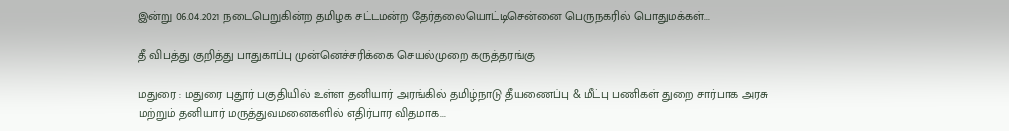இன்று 06.04.2021 நடைபெறுகின்ற தமிழக சட்டமன்ற தேர்தலையொட்டிசென்னை பெருநகரில் பொதுமக்கள்...

தீ விபத்து குறித்து பாதுகாப்பு முன்னெச்சரிக்கை செயல்முறை கருத்தரங்கு

மதுரை : மதுரை புதூர் பகுதியில் உள்ள தனியார் அரங்கில் தமிழ்நாடு தீயணைப்பு & மீட்பு பணிகள் துறை சார்பாக அரசு மற்றும் தனியார் மருத்துவமனைகளில் எதிர்பார விதமாக...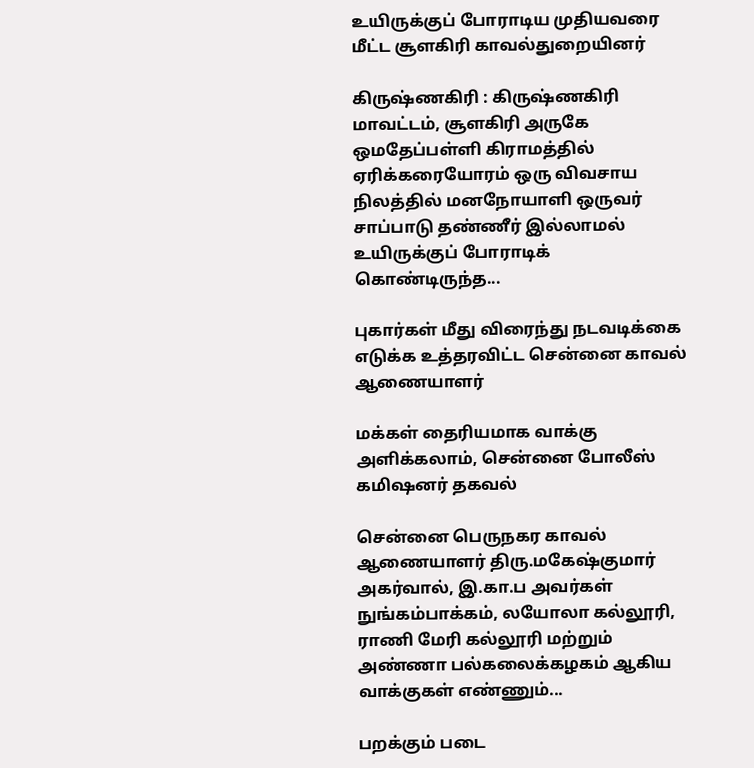உயிருக்குப் போராடிய முதியவரை மீட்ட சூளகிரி காவல்துறையினர்

கிருஷ்ணகிரி : கிருஷ்ணகிரி மாவட்டம், சூளகிரி அருகே ஒமதேப்பள்ளி கிராமத்தில் ஏரிக்கரையோரம் ஒரு விவசாய நிலத்தில் மனநோயாளி ஒருவர் சாப்பாடு தண்ணீர் இல்லாமல் உயிருக்குப் போராடிக் கொண்டிருந்த...

புகார்கள் மீது விரைந்து நடவடிக்கை எடுக்க உத்தரவிட்ட சென்னை காவல் ஆணையாளர்

மக்கள் தைரியமாக வாக்கு அளிக்கலாம், சென்னை போலீஸ் கமிஷனர் தகவல்

சென்னை பெருநகர காவல் ஆணையாளர் திரு.மகேஷ்குமார் அகர்வால், இ.கா.ப அவர்கள்  நுங்கம்பாக்கம், லயோலா கல்லூரி, ராணி மேரி கல்லூரி மற்றும் அண்ணா பல்கலைக்கழகம் ஆகிய வாக்குகள் எண்ணும்...

பறக்கும் படை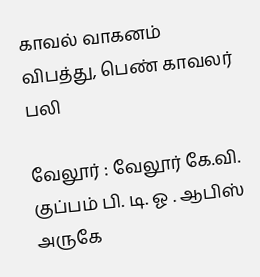காவல் வாகனம் விபத்து, பெண் காவலர் பலி

வேலூர் : வேலூர் கே.வி. குப்பம் பி. டி. ஓ . ஆபிஸ் அருகே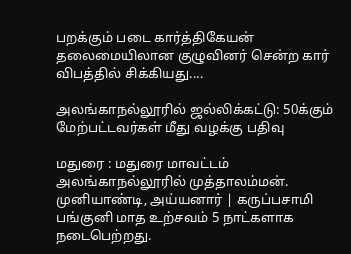பறக்கும் படை கார்த்திகேயன் தலைமையிலான குழுவினர் சென்ற கார் விபத்தில் சிக்கியது....

அலங்காநல்லூரில் ஜல்லிக்கட்டு: 50க்கும் மேற்பட்டவர்கள் மீது வழக்கு பதிவு

மதுரை : மதுரை மாவட்டம் அலங்காநல்லூரில் முத்தாலம்மன். முனியாண்டி, அய்யனார் | கருப்பசாமி பங்குனி மாத உற்சவம் 5 நாட்களாக நடைபெற்றது.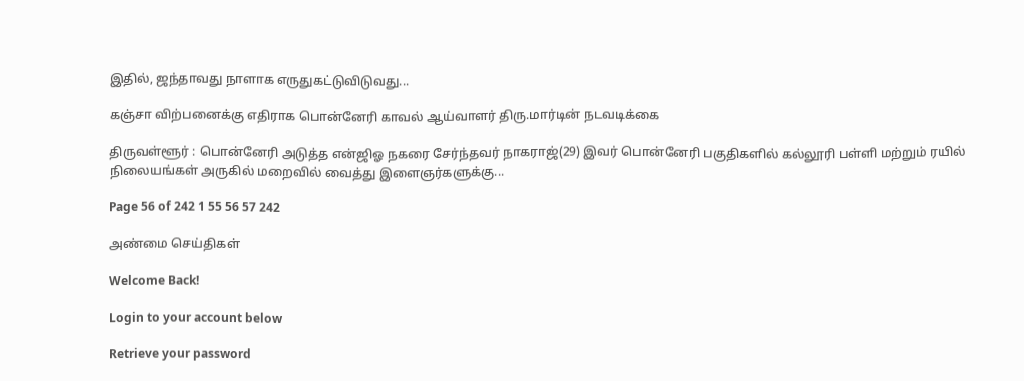இதில், ஜந்தாவது நாளாக எருதுகட்டுவிடுவது...

கஞ்சா விற்பனைக்கு எதிராக பொன்னேரி காவல் ஆய்வாளர் திரு.மார்டின் நடவடிக்கை

திருவள்ளூர் : பொன்னேரி அடுத்த என்ஜிஓ நகரை சேர்ந்தவர் நாகராஜ்(29) இவர் பொன்னேரி பகுதிகளில் கல்லூரி பள்ளி மற்றும் ரயில் நிலையங்கள் அருகில் மறைவில் வைத்து இளைஞர்களுக்கு...

Page 56 of 242 1 55 56 57 242

அண்மை செய்திகள்

Welcome Back!

Login to your account below

Retrieve your password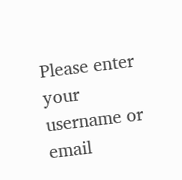Please enter your username or email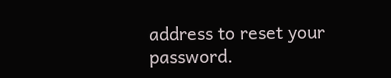address to reset your password.